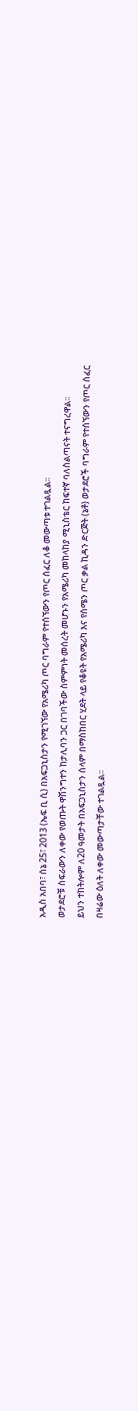አዲስ አበባ፣ ሰኔ 25፣ 2013 (ኤፍ ቢ ሲ) በአፍጋኒስታን የሚገኘው የአሜሪካ ጦር ባግራም የተሰኘውን የጦር ሰፈር ለቆ መውጣቱ ተገልጿል፡፡
ወታደሮቹ ስፍራውን ለቀው የወጡት ዋሽንግተን ከታሊባን ጋር በገባችው ስምምነት መሰረት መሆኑን የአሜሪካ መከላከያ ሚኒስቴር ከፍተኛ ባለስልጣናት ተናግረዋል፡፡
ይህን ተከትሎም ለ20 ዓመታት በአፍጋኒስታን ሰላም በማስከበር ሂደት ላይ የቆዩት የአሜሪካ እና የሰሜን ጦር ቃል ኪዳን ድርጅት (ኔቶ) ወታደሮች ባግራም የተሰኘውን የጦር ሰፈር በዛሬው ዕለት ለቀው መውጣታቸው ተገልጿል፡፡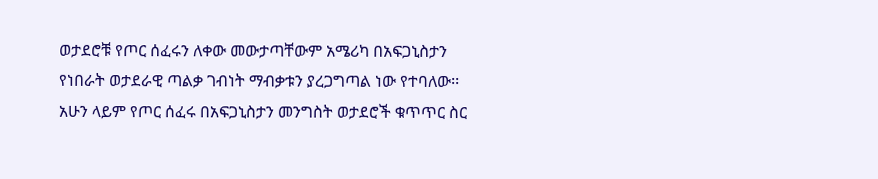ወታደሮቹ የጦር ሰፈሩን ለቀው መውታጣቸውም አሜሪካ በአፍጋኒስታን የነበራት ወታደራዊ ጣልቃ ገብነት ማብቃቱን ያረጋግጣል ነው የተባለው፡፡
አሁን ላይም የጦር ሰፈሩ በአፍጋኒስታን መንግስት ወታደሮች ቁጥጥር ስር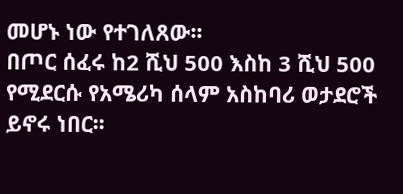መሆኑ ነው የተገለጸው፡፡
በጦር ሰፈሩ ከ2 ሺህ 500 እስከ 3 ሺህ 500 የሚደርሱ የአሜሪካ ሰላም አስከባሪ ወታደሮች ይኖሩ ነበር፡፡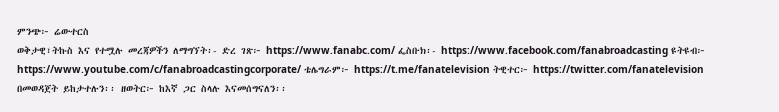ምንጭ፦ ሬውተርስ
ወቅታዊ፣ትኩስ እና የተሟሉ መረጃዎችን ለማግኘት፡- ድረ ገጽ፦ https://www.fanabc.com/ ፌስቡክ፡- https://www.facebook.com/fanabroadcasting ዩትዩብ፦ https://www.youtube.com/c/fanabroadcastingcorporate/ ቴሌግራም፦ https://t.me/fanatelevision ትዊተር፦ https://twitter.com/fanatelevision በመወዳጀት ይከታተሉን፡፡ ዘወትር፦ ከእኛ ጋር ስላሉ እናመሰግናለን፡፡